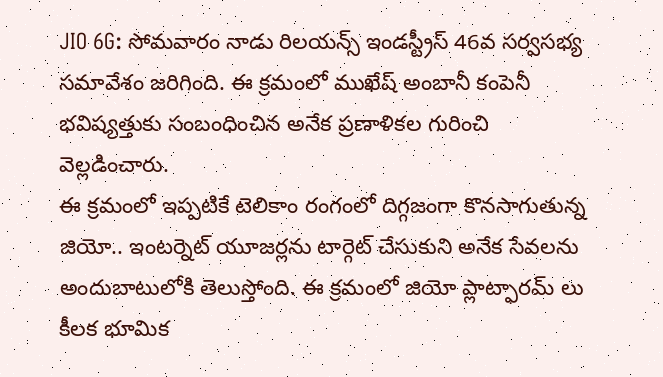JIO 6G: సోమవారం నాడు రిలయన్స్ ఇండస్ట్రీస్ 46వ సర్వసభ్య సమావేశం జరిగింది. ఈ క్రమంలో ముఖేష్ అంబానీ కంపెనీ భవిష్యత్తుకు సంబంధించిన అనేక ప్రణాళికల గురించి వెల్లడించారు.
ఈ క్రమంలో ఇప్పటికే టెలికాం రంగంలో దిగ్గజంగా కొనసాగుతున్న జియో.. ఇంటర్నెట్ యూజర్లను టార్గెట్ చేసుకుని అనేక సేవలను అందుబాటులోకి తెలుస్తోంది. ఈ క్రమంలో జియో ప్లాట్ఫారమ్ లు కీలక భూమిక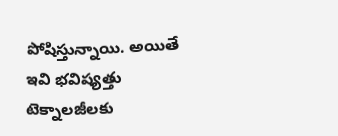పోషిస్తున్నాయి. అయితే ఇవి భవిష్యత్తు టెక్నాలజీలకు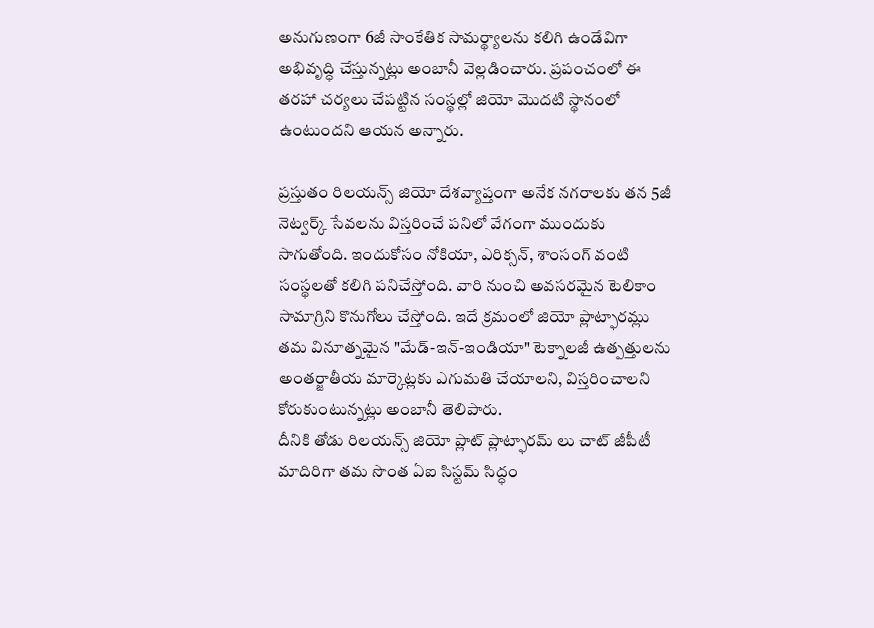అనుగుణంగా 6జీ సాంకేతిక సామర్థ్యాలను కలిగి ఉండేవిగా అభివృద్ధి చేస్తున్నట్లు అంబానీ వెల్లడించారు. ప్రపంచంలో ఈ తరహా చర్యలు చేపట్టిన సంస్థల్లో జియో మెుదటి స్థానంలో ఉంటుందని ఆయన అన్నారు.

ప్రస్తుతం రిలయన్స్ జియో దేశవ్యాప్తంగా అనేక నగరాలకు తన 5జీ నెట్వర్క్ సేవలను విస్తరించే పనిలో వేగంగా ముందుకు సాగుతోంది. ఇందుకోసం నోకియా, ఎరిక్సన్, శాంసంగ్ వంటి సంస్థలతో కలిగి పనిచేస్తోంది. వారి నుంచి అవసరమైన టెలికాం సామాగ్రిని కొనుగోలు చేస్తోంది. ఇదే క్రమంలో జియో ప్లాట్ఫారమ్లు తమ వినూత్నమైన "మేడ్-ఇన్-ఇండియా" టెక్నాలజీ ఉత్పత్తులను అంతర్జాతీయ మార్కెట్లకు ఎగుమతి చేయాలని, విస్తరించాలని కోరుకుంటున్నట్లు అంబానీ తెలిపారు.
దీనికి తోడు రిలయన్స్ జియో ప్లాట్ ప్లాట్ఫారమ్ లు చాట్ జీపీటీ మాదిరిగా తమ సొంత ఏఐ సిస్టమ్ సిద్ధం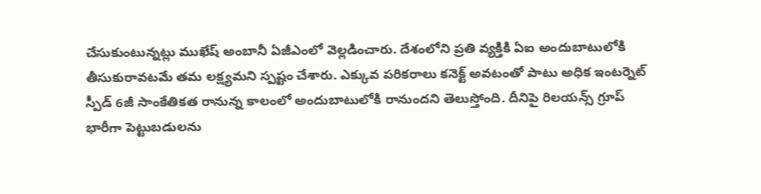చేసుకుంటున్నట్లు ముఖేష్ అంబానీ ఏజీఎంలో వెల్లడించారు. దేశంలోని ప్రతి వ్యక్తికి ఏఐ అందుబాటులోకి తీసుకురావటమే తమ లక్ష్యమని స్పష్టం చేశారు. ఎక్కువ పరికరాలు కనెక్ట్ అవటంతో పాటు అధిక ఇంటర్నెట్ స్పీడ్ 6జీ సాంకేతికత రానున్న కాలంలో అందుబాటులోకి రానుందని తెలుస్తోంది. దీనిపై రిలయన్స్ గ్రూప్ భారీగా పెట్టుబడులను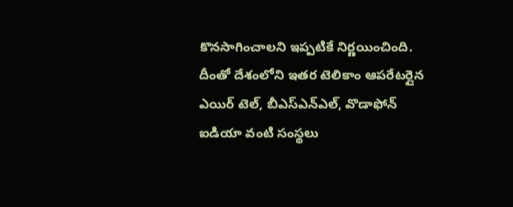కొనసాగించాలని ఇప్పటికే నిర్ణయించింది. దీంతో దేశంలోని ఇతర టెలికాం ఆపరేటర్లైన ఎయిర్ టెల్, బీఎస్ఎన్ఎల్, వొడాఫోన్ ఐడియా వంటి సంస్థలు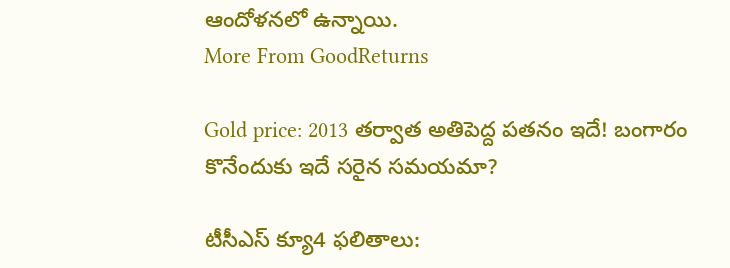ఆందోళనలో ఉన్నాయి.
More From GoodReturns

Gold price: 2013 తర్వాత అతిపెద్ద పతనం ఇదే! బంగారం కొనేందుకు ఇదే సరైన సమయమా?

టీసీఎస్ క్యూ4 ఫలితాలు: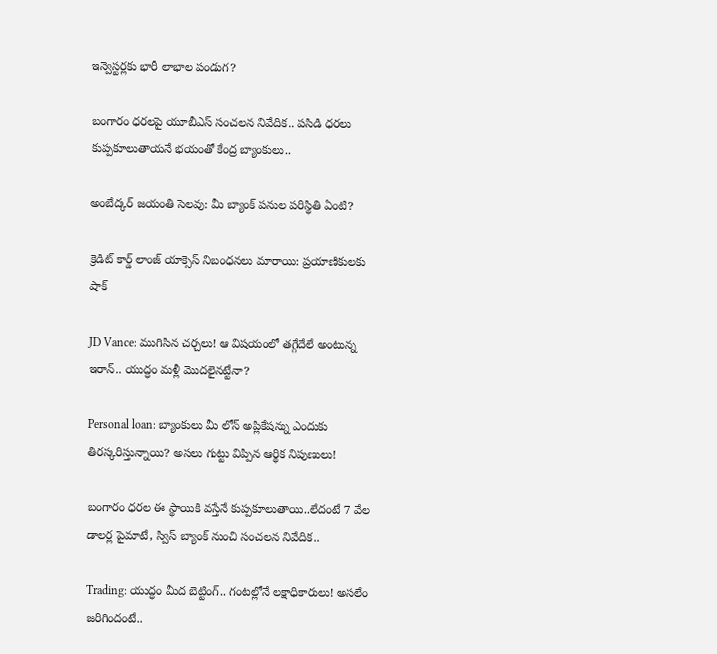ఇన్వెస్టర్లకు భారీ లాభాల పండుగ?

బంగారం ధరలపై యూబీఎస్ సంచలన నివేదిక.. పసిడి ధరలు కుప్పకూలుతాయనే భయంతో కేంద్ర బ్యాంకులు..

అంబేద్కర్ జయంతి సెలవు: మీ బ్యాంక్ పనుల పరిస్థితి ఏంటి?

క్రెడిట్ కార్డ్ లాంజ్ యాక్సెస్ నిబంధనలు మారాయి: ప్రయాణికులకు షాక్

JD Vance: ముగిసిన చర్చలు! ఆ విషయంలో తగ్గేదేలే అంటున్న ఇరాన్.. యుద్ధం మళ్లీ మొదలైనట్టేనా?

Personal loan: బ్యాంకులు మీ లోన్ అప్లికేషన్ను ఎందుకు తిరస్కరిస్తున్నాయి? అసలు గుట్టు విప్పిన ఆర్థిక నిపుణులు!

బంగారం ధరల ఈ స్థాయికి వస్తేనే కుప్పకూలుతాయి..లేదంటే 7 వేల డాలర్ల పైమాటే, స్విస్ బ్యాంక్ నుంచి సంచలన నివేదిక..

Trading: యుద్ధం మీద బెట్టింగ్.. గంటల్లోనే లక్షాధికారులు! అసలేం జరిగిందంటే..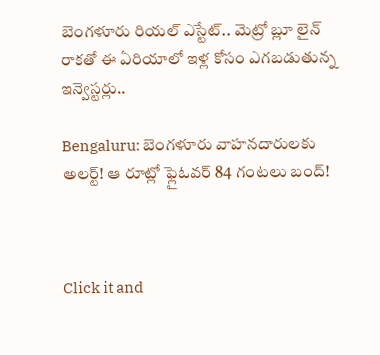బెంగళూరు రియల్ ఎస్టేట్.. మెట్రో బ్లూ లైన్ రాకతో ఈ ఏరియాలో ఇళ్ల కోసం ఎగబడుతున్న ఇన్వెస్టర్లు..

Bengaluru: బెంగళూరు వాహనదారులకు అలర్ట్! ఆ రూట్లో ఫ్లైఓవర్ 84 గంటలు బంద్!



Click it and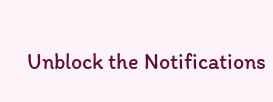Unblock the Notifications